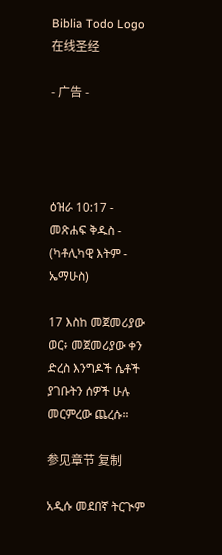Biblia Todo Logo
在线圣经

- 广告 -




ዕዝራ 10:17 - መጽሐፍ ቅዱስ - (ካቶሊካዊ እትም - ኤማሁስ)

17 እስከ መጀመሪያው ወር፥ መጀመሪያው ቀን ድረስ እንግዶች ሴቶች ያገቡትን ሰዎች ሁሉ መርምረው ጨረሱ።

参见章节 复制

አዲሱ መደበኛ ትርጒም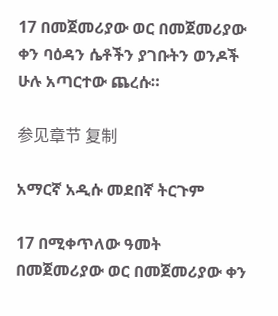17 በመጀመሪያው ወር በመጀመሪያው ቀን ባዕዳን ሴቶችን ያገቡትን ወንዶች ሁሉ አጣርተው ጨረሱ።

参见章节 复制

አማርኛ አዲሱ መደበኛ ትርጉም

17 በሚቀጥለው ዓመት በመጀመሪያው ወር በመጀመሪያው ቀን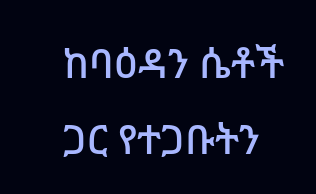ከባዕዳን ሴቶች ጋር የተጋቡትን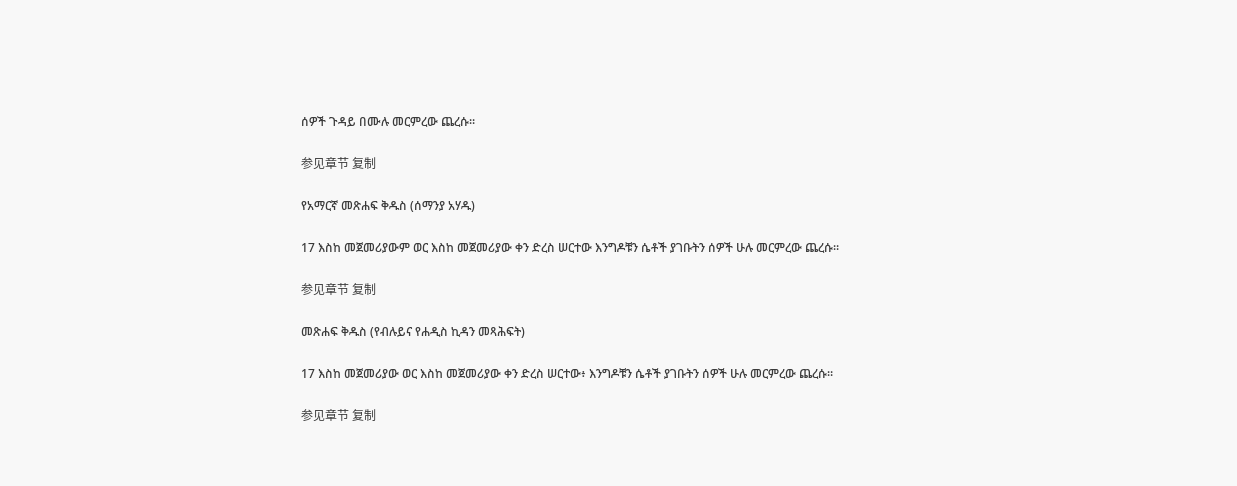ሰዎች ጉዳይ በሙሉ መርምረው ጨረሱ።

参见章节 复制

የአማርኛ መጽሐፍ ቅዱስ (ሰማንያ አሃዱ)

17 እስከ መጀመሪያውም ወር እስከ መጀመሪያው ቀን ድረስ ሠርተው እንግዶቹን ሴቶች ያገቡትን ሰዎች ሁሉ መርምረው ጨረሱ።

参见章节 复制

መጽሐፍ ቅዱስ (የብሉይና የሐዲስ ኪዳን መጻሕፍት)

17 እስከ መጀመሪያው ወር እስከ መጀመሪያው ቀን ድረስ ሠርተው፥ እንግዶቹን ሴቶች ያገቡትን ሰዎች ሁሉ መርምረው ጨረሱ።

参见章节 复制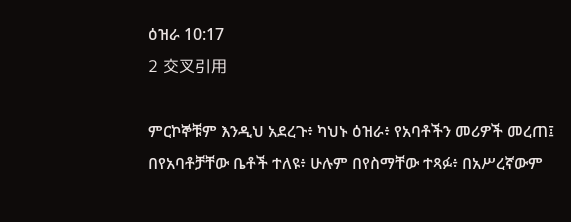ዕዝራ 10:17
2 交叉引用

ምርኮኞቹም እንዲህ አደረጉ፥ ካህኑ ዕዝራ፥ የአባቶችን መሪዎች መረጠ፤ በየአባቶቻቸው ቤቶች ተለዩ፥ ሁሉም በየስማቸው ተጻፉ፥ በአሥረኛውም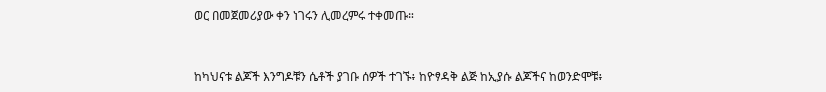ወር በመጀመሪያው ቀን ነገሩን ሊመረምሩ ተቀመጡ።


ከካህናቱ ልጆች እንግዶቹን ሴቶች ያገቡ ሰዎች ተገኙ፥ ከዮፃዳቅ ልጅ ከኢያሱ ልጆችና ከወንድሞቹ፥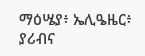ማዕሤያ፥ ኤሊዔዜር፥ ያሪብና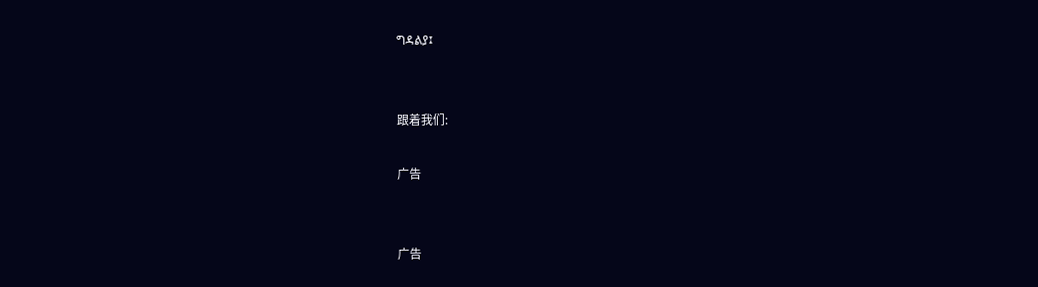ግዳልያ፤


跟着我们:

广告


广告